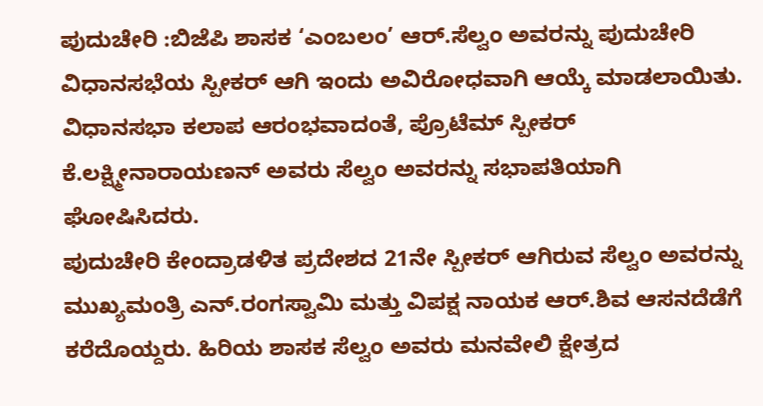ಪುದುಚೇರಿ :ಬಿಜೆಪಿ ಶಾಸಕ ‘ಎಂಬಲಂ’ ಆರ್.ಸೆಲ್ವಂ ಅವರನ್ನು ಪುದುಚೇರಿ ವಿಧಾನಸಭೆಯ ಸ್ಪೀಕರ್ ಆಗಿ ಇಂದು ಅವಿರೋಧವಾಗಿ ಆಯ್ಕೆ ಮಾಡಲಾಯಿತು. ವಿಧಾನಸಭಾ ಕಲಾಪ ಆರಂಭವಾದಂತೆ, ಪ್ರೊಟೆಮ್ ಸ್ಪೀಕರ್ ಕೆ.ಲಕ್ಷ್ಮೀನಾರಾಯಣನ್ ಅವರು ಸೆಲ್ವಂ ಅವರನ್ನು ಸಭಾಪತಿಯಾಗಿ ಘೋಷಿಸಿದರು.
ಪುದುಚೇರಿ ಕೇಂದ್ರಾಡಳಿತ ಪ್ರದೇಶದ 21ನೇ ಸ್ಪೀಕರ್ ಆಗಿರುವ ಸೆಲ್ವಂ ಅವರನ್ನು ಮುಖ್ಯಮಂತ್ರಿ ಎನ್.ರಂಗಸ್ವಾಮಿ ಮತ್ತು ವಿಪಕ್ಷ ನಾಯಕ ಆರ್.ಶಿವ ಆಸನದೆಡೆಗೆ ಕರೆದೊಯ್ದರು. ಹಿರಿಯ ಶಾಸಕ ಸೆಲ್ವಂ ಅವರು ಮನವೇಲಿ ಕ್ಷೇತ್ರದ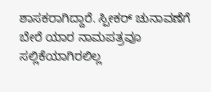ಶಾಸಕರಾಗಿದ್ದಾರೆ. ಸ್ಪೀಕರ್ ಚುನಾವಣೆಗೆ ಬೇರೆ ಯಾರ ನಾಮಪತ್ರವೂ ಸಲ್ಲಿಕೆಯಾಗಿರಲಿಲ್ಲ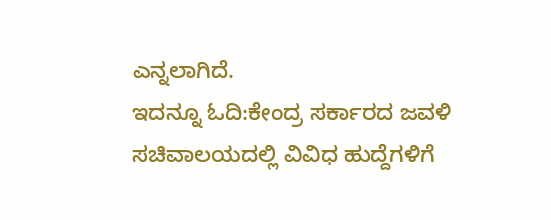ಎನ್ನಲಾಗಿದೆ.
ಇದನ್ನೂ ಓದಿ:ಕೇಂದ್ರ ಸರ್ಕಾರದ ಜವಳಿ ಸಚಿವಾಲಯದಲ್ಲಿ ವಿವಿಧ ಹುದ್ದೆಗಳಿಗೆ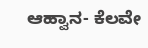ಆಹ್ವಾನ- ಕೆಲವೇ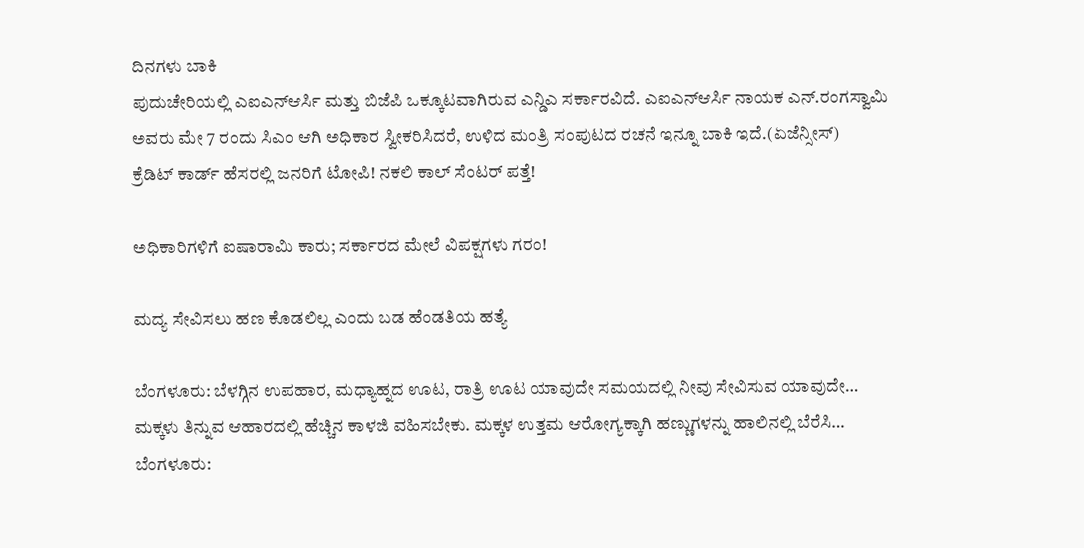ದಿನಗಳು ಬಾಕಿ
ಪುದುಚೇರಿಯಲ್ಲಿ ಎಐಎನ್ಆರ್ಸಿ ಮತ್ತು ಬಿಜೆಪಿ ಒಕ್ಕೂಟವಾಗಿರುವ ಎನ್ಡಿಎ ಸರ್ಕಾರವಿದೆ. ಎಐಎನ್ಆರ್ಸಿ ನಾಯಕ ಎನ್.ರಂಗಸ್ವಾಮಿ ಅವರು ಮೇ 7 ರಂದು ಸಿಎಂ ಆಗಿ ಅಧಿಕಾರ ಸ್ವೀಕರಿಸಿದರೆ, ಉಳಿದ ಮಂತ್ರಿ ಸಂಪುಟದ ರಚನೆ ಇನ್ನೂ ಬಾಕಿ ಇದೆ.(ಏಜೆನ್ಸೀಸ್)
ಕ್ರೆಡಿಟ್ ಕಾರ್ಡ್ ಹೆಸರಲ್ಲಿ ಜನರಿಗೆ ಟೋಪಿ! ನಕಲಿ ಕಾಲ್ ಸೆಂಟರ್ ಪತ್ತೆ!

ಅಧಿಕಾರಿಗಳಿಗೆ ಐಷಾರಾಮಿ ಕಾರು; ಸರ್ಕಾರದ ಮೇಲೆ ವಿಪಕ್ಷಗಳು ಗರಂ!

ಮದ್ಯ ಸೇವಿಸಲು ಹಣ ಕೊಡಲಿಲ್ಲ ಎಂದು ಬಡ ಹೆಂಡತಿಯ ಹತ್ಯೆ

ಬೆಂಗಳೂರು: ಬೆಳಗ್ಗಿನ ಉಪಹಾರ, ಮಧ್ಯಾಹ್ನದ ಊಟ, ರಾತ್ರಿ ಊಟ ಯಾವುದೇ ಸಮಯದಲ್ಲಿ ನೀವು ಸೇವಿಸುವ ಯಾವುದೇ…
ಮಕ್ಕಳು ತಿನ್ನುವ ಆಹಾರದಲ್ಲಿ ಹೆಚ್ಚಿನ ಕಾಳಜಿ ವಹಿಸಬೇಕು. ಮಕ್ಕಳ ಉತ್ತಮ ಆರೋಗ್ಯಕ್ಕಾಗಿ ಹಣ್ಣುಗಳನ್ನು ಹಾಲಿನಲ್ಲಿ ಬೆರೆಸಿ…
ಬೆಂಗಳೂರು: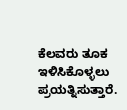ಕೆಲವರು ತೂಕ ಇಳಿಸಿಕೊಳ್ಳಲು ಪ್ರಯತ್ನಿಸುತ್ತಾರೆ.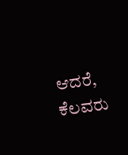ಆದರೆ, ಕೆಲವರು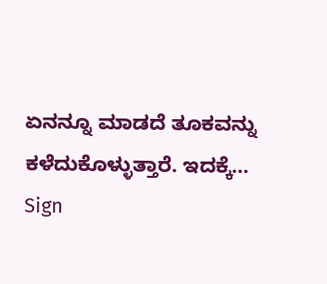ಏನನ್ನೂ ಮಾಡದೆ ತೂಕವನ್ನು ಕಳೆದುಕೊಳ್ಳುತ್ತಾರೆ. ಇದಕ್ಕೆ…
Sign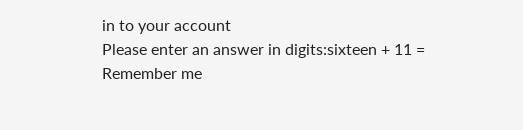in to your account
Please enter an answer in digits:sixteen + 11 =
Remember me